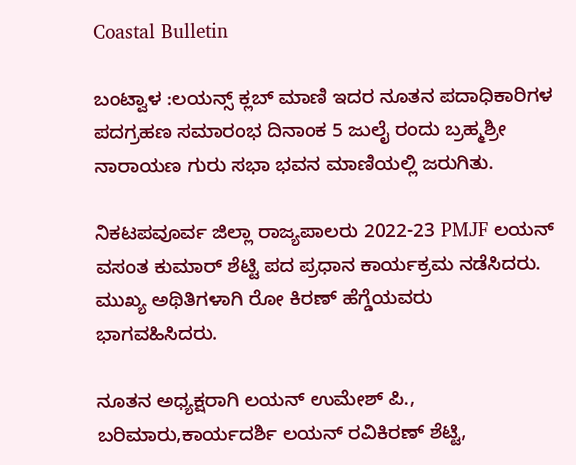Coastal Bulletin

ಬಂಟ್ವಾಳ :ಲಯನ್ಸ್ ಕ್ಲಬ್ ಮಾಣಿ ಇದರ ನೂತನ ಪದಾಧಿಕಾರಿಗಳ ಪದಗ್ರಹಣ ಸಮಾರಂಭ ದಿನಾಂಕ 5 ಜುಲೈ ರಂದು ಬ್ರಹ್ಮಶ್ರೀ ನಾರಾಯಣ ಗುರು ಸಭಾ ಭವನ ಮಾಣಿಯಲ್ಲಿ ಜರುಗಿತು.

ನಿಕಟಪವೂರ್ವ ಜಿಲ್ಲಾ ರಾಜ್ಯಪಾಲರು 2022-23 PMJF ಲಯನ್ ವಸಂತ ಕುಮಾರ್ ಶೆಟ್ಟಿ ಪದ ಪ್ರಧಾನ ಕಾರ್ಯಕ್ರಮ ನಡೆಸಿದರು. ಮುಖ್ಯ ಅಥಿತಿಗಳಾಗಿ ರೋ ಕಿರಣ್ ಹೆಗ್ಡೆಯವರು ಭಾಗವಹಿಸಿದರು.

ನೂತನ ಅಧ್ಯಕ್ಷರಾಗಿ ಲಯನ್ ಉಮೇಶ್ ಪಿ., ಬರಿಮಾರು,ಕಾರ್ಯದರ್ಶಿ ಲಯನ್ ರವಿಕಿರಣ್ ಶೆಟ್ಟಿ,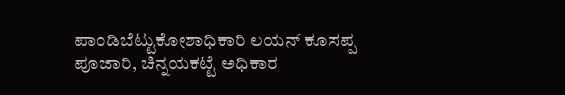ಪಾಂಡಿಬೆಟ್ಟುಕೋಶಾಧಿಕಾರಿ ಲಯನ್ ಕೂಸಪ್ಪ ಪೂಜಾರಿ, ಚಿನ್ನಯಕಟ್ಟೆ ಅಧಿಕಾರ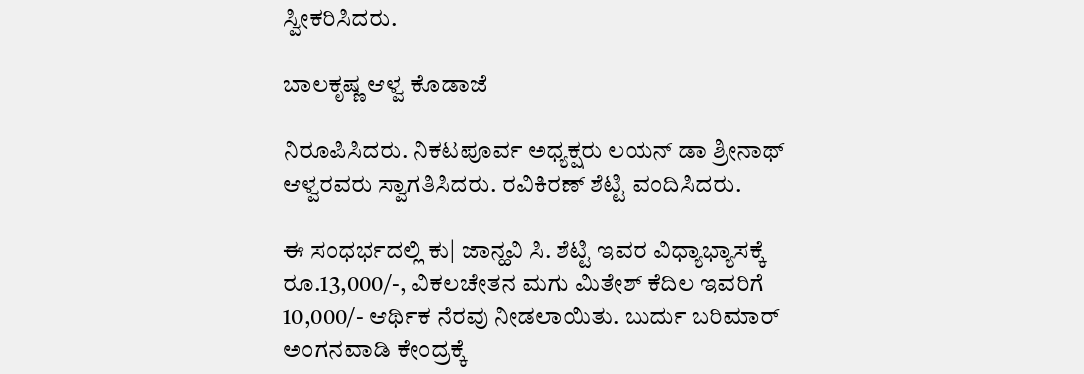ಸ್ವೀಕರಿಸಿದರು.

ಬಾಲಕೃಷ್ಣ ಆಳ್ವ ಕೊಡಾಜೆ

ನಿರೂಪಿಸಿದರು. ನಿಕಟಪೂರ್ವ ಅಧ್ಯಕ್ಷರು ಲಯನ್ ಡಾ ಶ್ರೀನಾಥ್ ಆಳ್ವರವರು ಸ್ವಾಗತಿಸಿದರು. ರವಿಕಿರಣ್ ಶೆಟ್ಟಿ ವಂದಿಸಿದರು.

ಈ ಸಂಧರ್ಭದಲ್ಲಿ ಕು| ಜಾನ್ಹವಿ ಸಿ. ಶೆಟ್ಟಿ ಇವರ ವಿಧ್ಯಾಭ್ಯಾಸಕ್ಕೆ ರೂ.13,000/-, ವಿಕಲಚೇತನ ಮಗು ಮಿತೇಶ್ ಕೆದಿಲ ಇವರಿಗೆ 10,000/- ಆರ್ಥಿಕ ನೆರವು ನೀಡಲಾಯಿತು. ಬುರ್ದು ಬರಿಮಾರ್ ಅಂಗನವಾಡಿ ಕೇಂದ್ರಕ್ಕೆ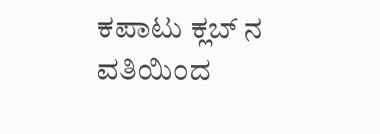ಕಪಾಟು ಕ್ಲಬ್ ನ ವತಿಯಿಂದ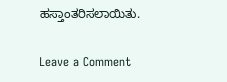ಹಸ್ತಾಂತರಿಸಲಾಯಿತು.

Leave a Comment